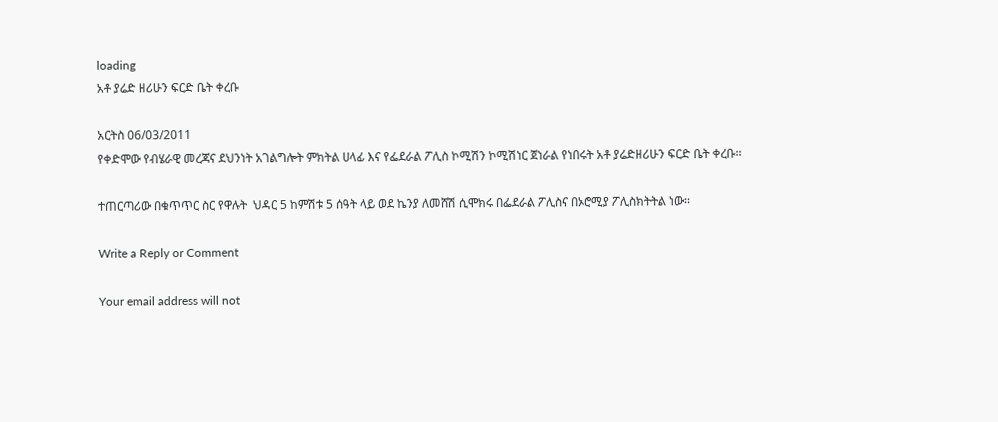loading
አቶ ያሬድ ዘሪሁን ፍርድ ቤት ቀረቡ

አርትስ 06/03/2011
የቀድሞው የብሄራዊ መረጃና ደህንነት አገልግሎት ምክትል ሀላፊ እና የፌደራል ፖሊስ ኮሚሽን ኮሚሽነር ጀነራል የነበሩት አቶ ያሬድዘሪሁን ፍርድ ቤት ቀረቡ፡፡

ተጠርጣሪው በቁጥጥር ስር የዋሉት  ህዳር 5 ከምሽቱ 5 ሰዓት ላይ ወደ ኬንያ ለመሸሽ ሲሞክሩ በፌደራል ፖሊስና በኦሮሚያ ፖሊስክትትል ነው፡፡

Write a Reply or Comment

Your email address will not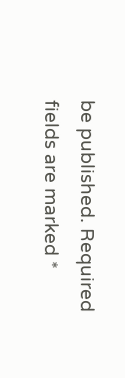be published. Required fields are marked *